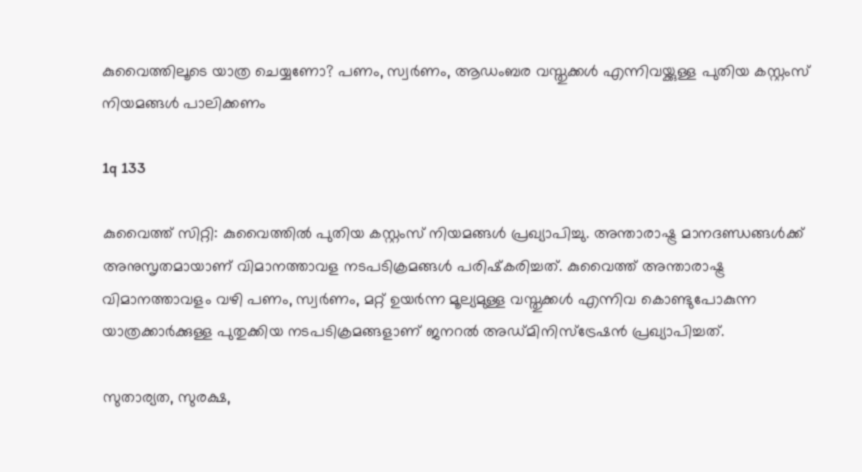കുവൈത്തിലൂടെ യാത്ര ചെയ്യണോ? പണം, സ്വര്‍ണം, ആഡംബര വസ്തുക്കള്‍ എന്നിവയ്ക്കുള്ള പുതിയ കസ്റ്റംസ് നിയമങ്ങള്‍ പാലിക്കണം

1q 133

കുവൈത്ത് സിറ്റി: കുവൈത്തില്‍ പുതിയ കസ്റ്റംസ് നിയമങ്ങള്‍ പ്രഖ്യാപിച്ചു. അന്താരാഷ്ട്ര മാനദണ്ഡങ്ങള്‍ക്ക് അനുസൃതമായാണ് വിമാനത്താവള നടപടിക്രമങ്ങള്‍ പരിഷ്‌കരിച്ചത്. കുവൈത്ത് അന്താരാഷ്ട്ര വിമാനത്താവളം വഴി പണം, സ്വര്‍ണം, മറ്റ് ഉയര്‍ന്ന മൂല്യമുള്ള വസ്തുക്കള്‍ എന്നിവ കൊണ്ടുപോകുന്ന യാത്രക്കാര്‍ക്കുള്ള പുതുക്കിയ നടപടിക്രമങ്ങളാണ് ജനറല്‍ അഡ്മിനിസ്‌ട്രേഷന്‍ പ്രഖ്യാപിച്ചത്.

സുതാര്യത, സുരക്ഷ,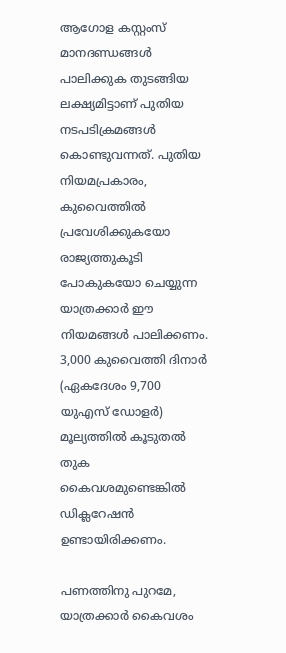ആഗോള കസ്റ്റംസ് മാനദണ്ഡങ്ങള്‍ പാലിക്കുക തുടങ്ങിയ ലക്ഷ്യമിട്ടാണ് പുതിയ നടപടിക്രമങ്ങള്‍ കൊണ്ടുവന്നത്. പുതിയ നിയമപ്രകാരം, കുവൈത്തില്‍ പ്രവേശിക്കുകയോ രാജ്യത്തുകൂടി പോകുകയോ ചെയ്യുന്ന യാത്രക്കാര്‍ ഈ നിയമങ്ങള്‍ പാലിക്കണം. 3,000 കുവൈത്തി ദിനാര്‍ (ഏകദേശം 9,700 യുഎസ് ഡോളര്‍) മൂല്യത്തില്‍ കൂടുതല്‍ തുക കൈവശമുണ്ടെങ്കില്‍ ഡിക്ലറേഷന്‍ ഉണ്ടായിരിക്കണം.

പണത്തിനു പുറമേ, യാത്രക്കാര്‍ കൈവശം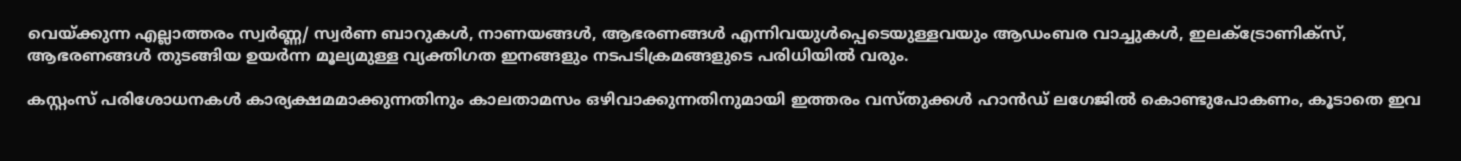വെയ്ക്കുന്ന എല്ലാത്തരം സ്വര്‍ണ്ണ/ സ്വര്‍ണ ബാറുകള്‍, നാണയങ്ങള്‍, ആഭരണങ്ങള്‍ എന്നിവയുള്‍പ്പെടെയുള്ളവയും ആഡംബര വാച്ചുകള്‍, ഇലക്ട്രോണിക്‌സ്, ആഭരണങ്ങള്‍ തുടങ്ങിയ ഉയര്‍ന്ന മൂല്യമുള്ള വ്യക്തിഗത ഇനങ്ങളും നടപടിക്രമങ്ങളുടെ പരിധിയില്‍ വരും.

കസ്റ്റംസ് പരിശോധനകള്‍ കാര്യക്ഷമമാക്കുന്നതിനും കാലതാമസം ഒഴിവാക്കുന്നതിനുമായി ഇത്തരം വസ്തുക്കള്‍ ഹാന്‍ഡ് ലഗേജില്‍ കൊണ്ടുപോകണം, കൂടാതെ ഇവ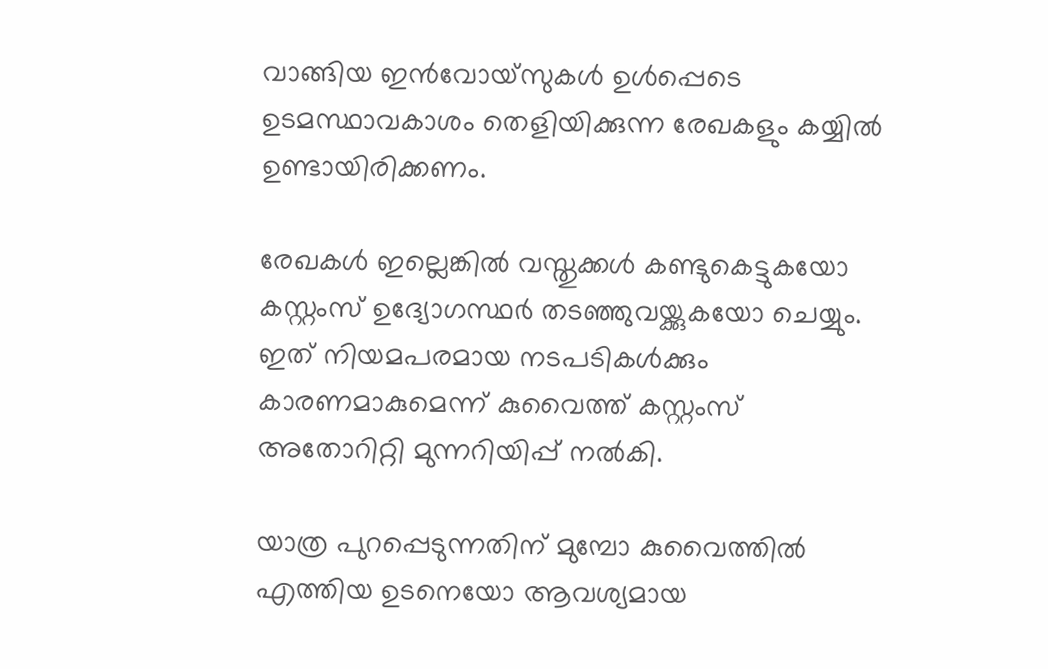വാങ്ങിയ ഇന്‍വോയ്സുകള്‍ ഉള്‍പ്പെടെ ഉടമസ്ഥാവകാശം തെളിയിക്കുന്ന രേഖകളും കയ്യില്‍ ഉണ്ടായിരിക്കണം.

രേഖകള്‍ ഇല്ലെങ്കില്‍ വസ്തുക്കള്‍ കണ്ടുകെട്ടുകയോ കസ്റ്റംസ് ഉദ്യോഗസ്ഥര്‍ തടഞ്ഞുവയ്ക്കുകയോ ചെയ്യും. ഇത് നിയമപരമായ നടപടികള്‍ക്കും കാരണമാകുമെന്ന് കുവൈത്ത് കസ്റ്റംസ് അതോറിറ്റി മുന്നറിയിപ്പ് നല്‍കി.

യാത്ര പുറപ്പെടുന്നതിന് മുമ്പോ കുവൈത്തില്‍ എത്തിയ ഉടനെയോ ആവശ്യമായ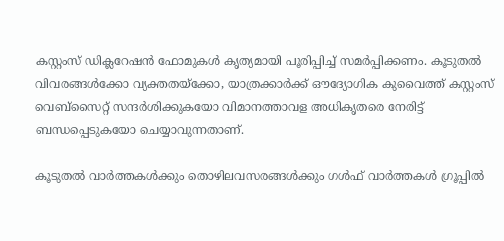കസ്റ്റംസ് ഡിക്ലറേഷന്‍ ഫോമുകള്‍ കൃത്യമായി പൂരിപ്പിച്ച് സമര്‍പ്പിക്കണം. കൂടുതല്‍ വിവരങ്ങള്‍ക്കോ വ്യക്തതയ്‌ക്കോ, യാത്രക്കാര്‍ക്ക് ഔദ്യോഗിക കുവൈത്ത് കസ്റ്റംസ് വെബ്സൈറ്റ് സന്ദര്‍ശിക്കുകയോ വിമാനത്താവള അധികൃതരെ നേരിട്ട് ബന്ധപ്പെടുകയോ ചെയ്യാവുന്നതാണ്.

കൂടുതല്‍ വാര്‍ത്തകള്‍ക്കും തൊഴിലവസരങ്ങള്‍ക്കും ഗള്‍ഫ് വാര്‍ത്തകള്‍ ഗ്രൂപ്പില്‍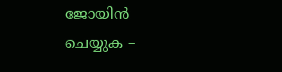ജോയിന്‍ ചെയ്യുക –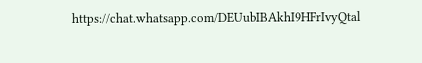https://chat.whatsapp.com/DEUubIBAkhI9HFrIvyQtal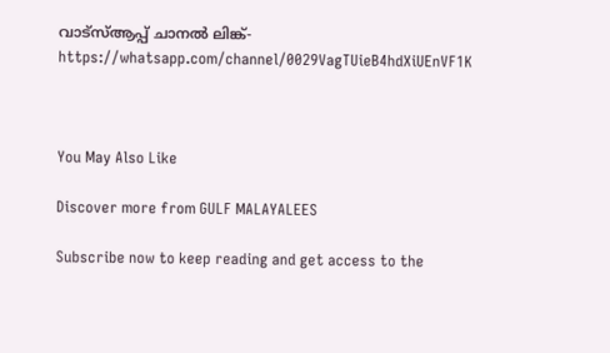വാട്‌സ്ആപ്പ് ചാനല്‍ ലിങ്ക്- https://whatsapp.com/channel/0029VagTUieB4hdXiUEnVF1K



You May Also Like

Discover more from GULF MALAYALEES

Subscribe now to keep reading and get access to the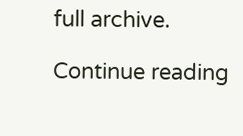full archive.

Continue reading